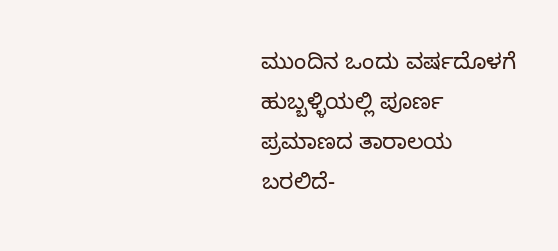ಮುಂದಿನ ಒಂದು ವರ್ಷದೊಳಗೆ ಹುಬ್ಬಳ್ಳಿಯಲ್ಲಿ ಪೂರ್ಣ ಪ್ರಮಾಣದ ತಾರಾಲಯ ಬರಲಿದೆ-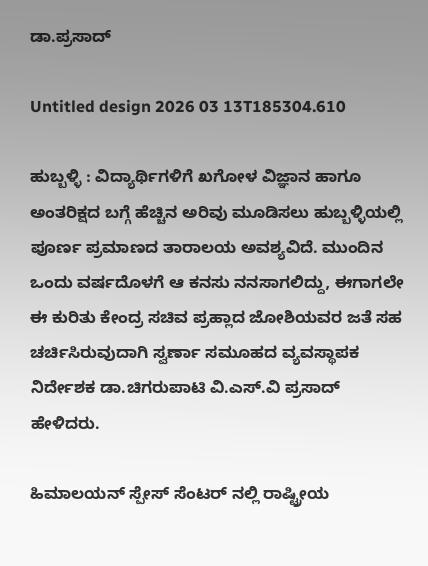ಡಾ.ಪ್ರಸಾದ್‌

Untitled design 2026 03 13T185304.610

ಹುಬ್ಬಳ್ಳಿ : ವಿದ್ಯಾರ್ಥಿಗಳಿಗೆ ಖಗೋಳ ವಿಜ್ಞಾನ ಹಾಗೂ ಅಂತರಿಕ್ಷದ ಬಗ್ಗೆ ಹೆಚ್ಚಿನ ಅರಿವು ಮೂಡಿಸಲು ಹುಬ್ಬಳ್ಳಿಯಲ್ಲಿ ಪೂರ್ಣ ಪ್ರಮಾಣದ ತಾರಾಲಯ ಅವಶ್ಯವಿದೆ. ಮುಂದಿನ ಒಂದು ವರ್ಷದೊಳಗೆ ಆ ಕನಸು ನನಸಾಗಲಿದ್ದು, ಈಗಾಗಲೇ ಈ ಕುರಿತು ಕೇಂದ್ರ ಸಚಿವ ಪ್ರಹ್ಲಾದ ಜೋಶಿಯವರ ಜತೆ ಸಹ ಚರ್ಚಿಸಿರುವುದಾಗಿ ಸ್ವರ್ಣಾ ಸಮೂಹದ ವ್ಯವಸ್ಥಾಪಕ ನಿರ್ದೇಶಕ ಡಾ.ಚಿಗರುಪಾಟಿ ವಿ.ಎಸ್.ವಿ ಪ್ರಸಾದ್‌ ಹೇಳಿದರು.

ಹಿಮಾಲಯನ್ ಸ್ಪೇಸ್ ಸೆಂಟರ್ ನಲ್ಲಿ ರಾಷ್ಟ್ರೀಯ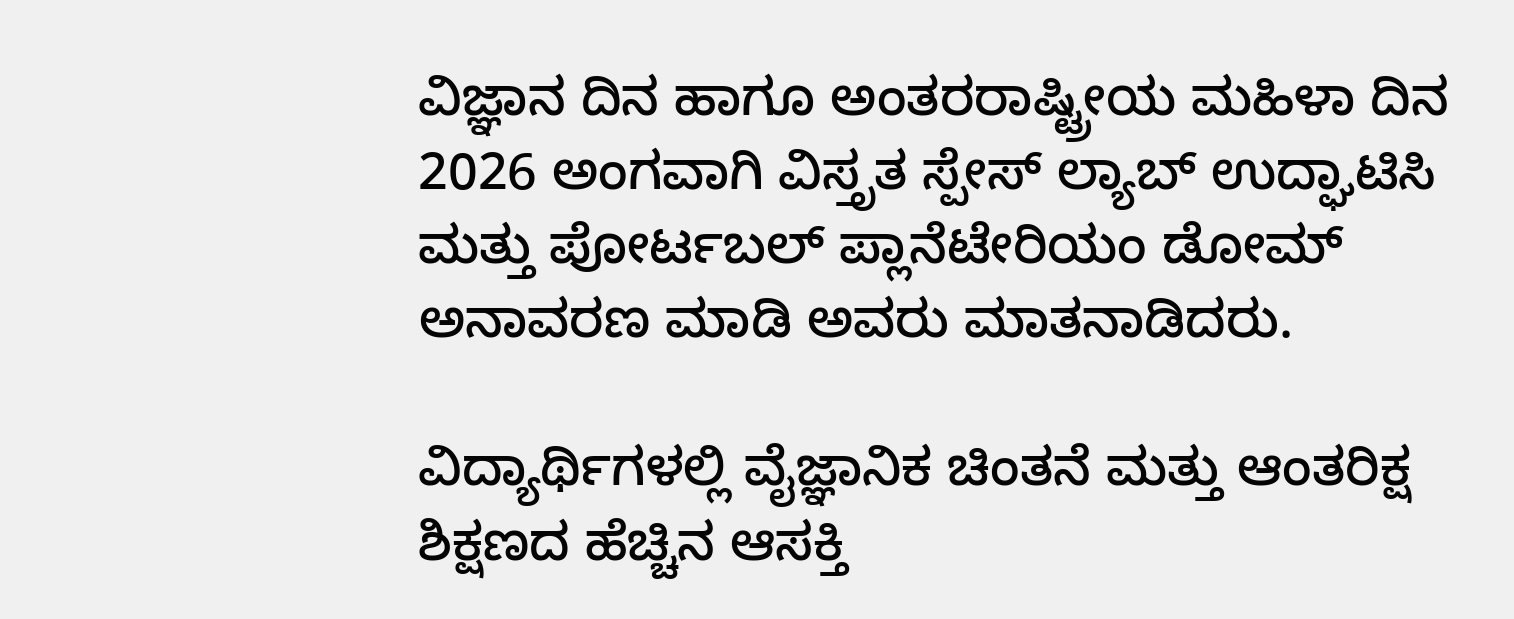ವಿಜ್ಞಾನ ದಿನ ಹಾಗೂ ಅಂತರರಾಷ್ಟ್ರೀಯ ಮಹಿಳಾ ದಿನ 2026 ಅಂಗವಾಗಿ ವಿಸ್ತೃತ ಸ್ಪೇಸ್ ಲ್ಯಾಬ್ ಉದ್ಘಾಟಿಸಿ ಮತ್ತು ಪೋರ್ಟಬಲ್ ಪ್ಲಾನೆಟೇರಿಯಂ ಡೋಮ್ ಅನಾವರಣ ಮಾಡಿ ಅವರು ಮಾತನಾಡಿದರು.

ವಿದ್ಯಾರ್ಥಿಗಳಲ್ಲಿ ವೈಜ್ಞಾನಿಕ ಚಿಂತನೆ ಮತ್ತು ಆಂತರಿಕ್ಷ ಶಿಕ್ಷಣದ ಹೆಚ್ಚಿನ ಆಸಕ್ತಿ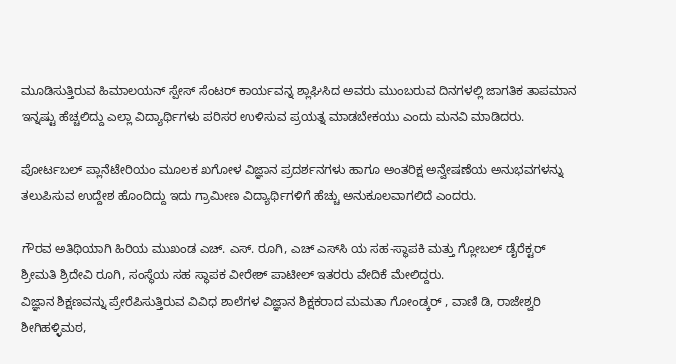ಮೂಡಿಸುತ್ತಿರುವ ಹಿಮಾಲಯನ್ ಸ್ಪೇಸ್ ಸೆಂಟರ್ ಕಾರ್ಯವನ್ನ ಶ್ಲಾಘಿಸಿದ ಅವರು ಮುಂಬರುವ ದಿನಗಳಲ್ಲಿ ಜಾಗತಿಕ ತಾಪಮಾನ ಇನ್ನಷ್ಟು ಹೆಚ್ಚಲಿದ್ದು ಎಲ್ಲಾ ವಿದ್ಯಾರ್ಥಿಗಳು ಪರಿಸರ ಉಳಿಸುವ ಪ್ರಯತ್ನ ಮಾಡಬೇಕಯು ಎಂದು ಮನವಿ ಮಾಡಿದರು.

ಪೋರ್ಟಬಲ್ ಪ್ಲಾನೆಟೇರಿಯಂ ಮೂಲಕ ಖಗೋಳ ವಿಜ್ಞಾನ ಪ್ರದರ್ಶನಗಳು ಹಾಗೂ ಅಂತರಿಕ್ಷ ಅನ್ವೇಷಣೆಯ ಅನುಭವಗಳನ್ನು ತಲುಪಿಸುವ ಉದ್ದೇಶ ಹೊಂದಿದ್ದು ಇದು ಗ್ರಾಮೀಣ ವಿದ್ಯಾರ್ಥಿಗಳಿಗೆ ಹೆಚ್ಚು ಅನುಕೂಲವಾಗಲಿದೆ ಎಂದರು.

ಗೌರವ ಅತಿಥಿಯಾಗಿ ಹಿರಿಯ ಮುಖಂಡ ಎಚ್. ಎಸ್. ರೂಗಿ, ಎಚ್ ಎಸ್‌ಸಿ ಯ ಸಹ-ಸ್ಥಾಪಕಿ ಮತ್ತು ಗ್ಲೋಬಲ್ ಡೈರೆಕ್ಟರ್ ಶ್ರೀಮತಿ ಶ್ರಿದೇವಿ ರೂಗಿ, ಸಂಸ್ಥೆಯ ಸಹ ಸ್ಥಾಪಕ ವೀರೇಶ್ ಪಾಟೀಲ್ ಇತರರು ವೇದಿಕೆ ಮೇಲಿದ್ದರು.
ವಿಜ್ಞಾನ ಶಿಕ್ಷಣವನ್ನು ಪ್ರೇರೆಪಿಸುತ್ತಿರುವ ವಿವಿಧ ಶಾಲೆಗಳ ವಿಜ್ಞಾನ ಶಿಕ್ಷಕರಾದ ಮಮತಾ ಗೋಂಡ್ಕರ್ , ವಾಣಿ ಡಿ, ರಾಜೇಶ್ವರಿ ಶೀಗಿಹಳ್ಳಿಮಠ,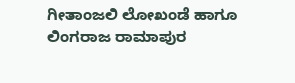ಗೀತಾಂಜಲಿ ಲೋಖಂಡೆ ಹಾಗೂ ಲಿಂಗರಾಜ ರಾಮಾಪುರ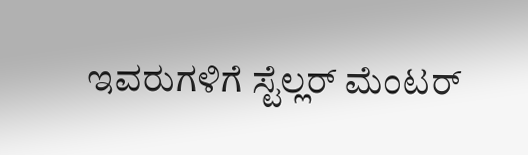ಇವರುಗಳಿಗೆ ಸ್ಟೆಲ್ಲರ್ ಮೆಂಟರ್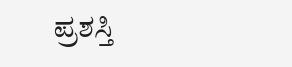ಪ್ರಶಸ್ತಿ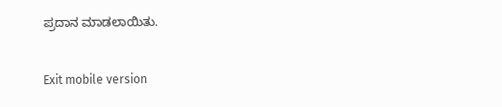ಪ್ರದಾನ ಮಾಡಲಾಯಿತು.

Exit mobile version